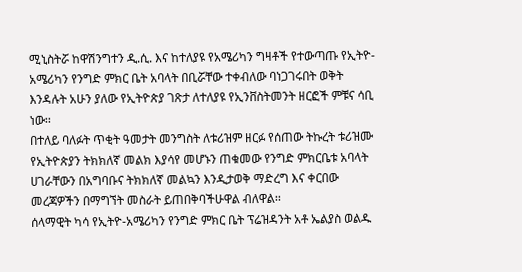ሚኒስትሯ ከዋሽንግተን ዲ.ሲ. እና ከተለያዩ የአሜሪካን ግዛቶች የተውጣጡ የኢትዮ-አሜሪካን የንግድ ምክር ቤት አባላት በቢሯቸው ተቀብለው ባነጋገሩበት ወቅት እንዳሉት አሁን ያለው የኢትዮጵያ ገጽታ ለተለያዩ የኢንቨስትመንት ዘርፎች ምቹና ሳቢ ነው፡፡
በተለይ ባለፉት ጥቂት ዓመታት መንግስት ለቱሪዝም ዘርፉ የሰጠው ትኩረት ቱሪዝሙ የኢትዮጵያን ትክክለኛ መልክ እያሳየ መሆኑን ጠቁመው የንግድ ምክርቤቱ አባላት ሀገራቸውን በአግባቡና ትክክለኛ መልኳን እንዲታወቅ ማድረግ እና ቀርበው መረጃዎችን በማግኘት መስራት ይጠበቅባችሁዋል ብለዋል፡፡
ሰላማዊት ካሳ የኢትዮ-አሜሪካን የንግድ ምክር ቤት ፕሬዝዳንት አቶ ኤልያስ ወልዱ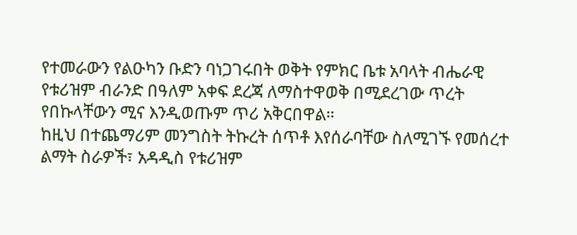የተመራውን የልዑካን ቡድን ባነጋገሩበት ወቅት የምክር ቤቱ አባላት ብሔራዊ የቱሪዝም ብራንድ በዓለም አቀፍ ደረጃ ለማስተዋወቅ በሚደረገው ጥረት የበኩላቸውን ሚና እንዲወጡም ጥሪ አቅርበዋል።
ከዚህ በተጨማሪም መንግስት ትኩረት ሰጥቶ እየሰራባቸው ስለሚገኙ የመሰረተ ልማት ስራዎች፣ አዳዲስ የቱሪዝም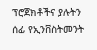ፕሮጀክቶችና ያሉትን ሰፊ የኢንቨስትመንት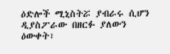ዕድሎች ሚኒስትሯ ያብራሩ ሲሆን ዲያስፖራው በዘርፉ ያለውን ዕውቀት፣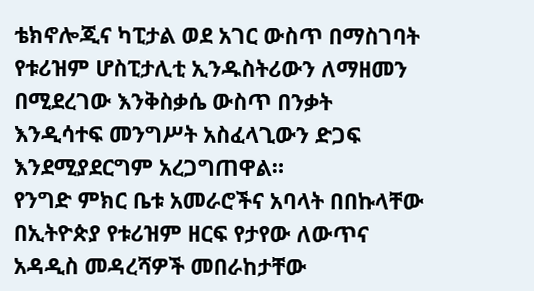ቴክኖሎጂና ካፒታል ወደ አገር ውስጥ በማስገባት የቱሪዝም ሆስፒታሊቲ ኢንዱስትሪውን ለማዘመን በሚደረገው እንቅስቃሴ ውስጥ በንቃት እንዲሳተፍ መንግሥት አስፈላጊውን ድጋፍ እንደሚያደርግም አረጋግጠዋል።
የንግድ ምክር ቤቱ አመራሮችና አባላት በበኩላቸው በኢትዮጵያ የቱሪዝም ዘርፍ የታየው ለውጥና አዳዲስ መዳረሻዎች መበራከታቸው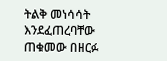ትልቅ መነሳሳት እንደፈጠረባቸው ጠቁመው በዘርፉ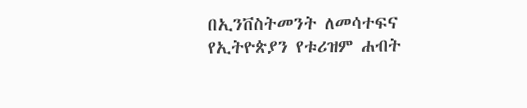በኢንቨስትመንት ለመሳተፍና የኢትዮጵያን የቱሪዝም ሐብት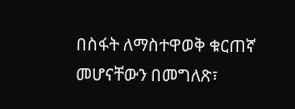በስፋት ለማስተዋወቅ ቁርጠኛ መሆናቸውን በመግለጽ፣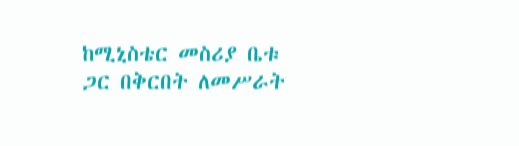ከሚኒስቴር መስሪያ ቤቱ ጋር በቅርበት ለመሥራት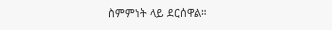ስምምነት ላይ ደርሰዋል።